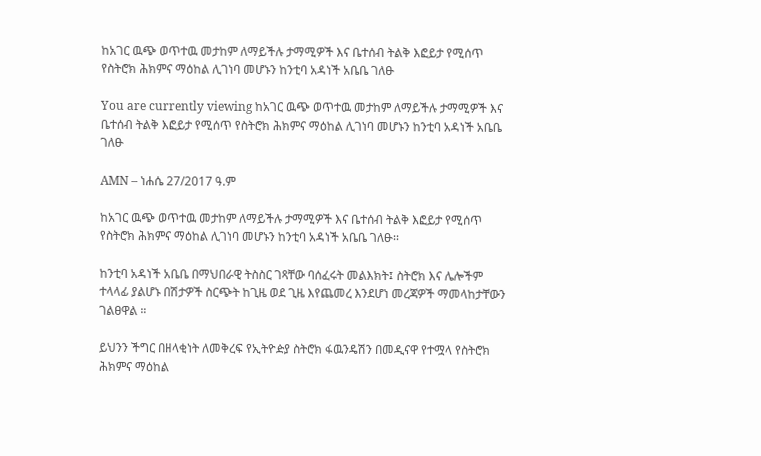ከአገር ዉጭ ወጥተዉ መታከም ለማይችሉ ታማሚዎች እና ቤተሰብ ትልቅ እፎይታ የሚሰጥ የስትሮክ ሕክምና ማዕከል ሊገነባ መሆኑን ከንቲባ አዳነች አቤቤ ገለፁ

You are currently viewing ከአገር ዉጭ ወጥተዉ መታከም ለማይችሉ ታማሚዎች እና ቤተሰብ ትልቅ እፎይታ የሚሰጥ የስትሮክ ሕክምና ማዕከል ሊገነባ መሆኑን ከንቲባ አዳነች አቤቤ ገለፁ

AMN – ነሐሴ 27/2017 ዓ.ም

ከአገር ዉጭ ወጥተዉ መታከም ለማይችሉ ታማሚዎች እና ቤተሰብ ትልቅ እፎይታ የሚሰጥ የስትሮክ ሕክምና ማዕከል ሊገነባ መሆኑን ከንቲባ አዳነች አቤቤ ገለፁ፡፡

ከንቲባ አዳነች አቤቤ በማህበራዊ ትስስር ገጻቸው ባሰፈሩት መልእክት፤ ስትሮክ እና ሌሎችም ተላላፊ ያልሆኑ በሽታዎች ስርጭት ከጊዜ ወደ ጊዜ እየጨመረ እንደሆነ መረጃዎች ማመላከታቸውን ገልፀዋል ።

ይህንን ችግር በዘላቂነት ለመቅረፍ የኢትዮዽያ ስትሮክ ፋዉንዴሽን በመዲናዋ የተሟላ የስትሮክ ሕክምና ማዕከል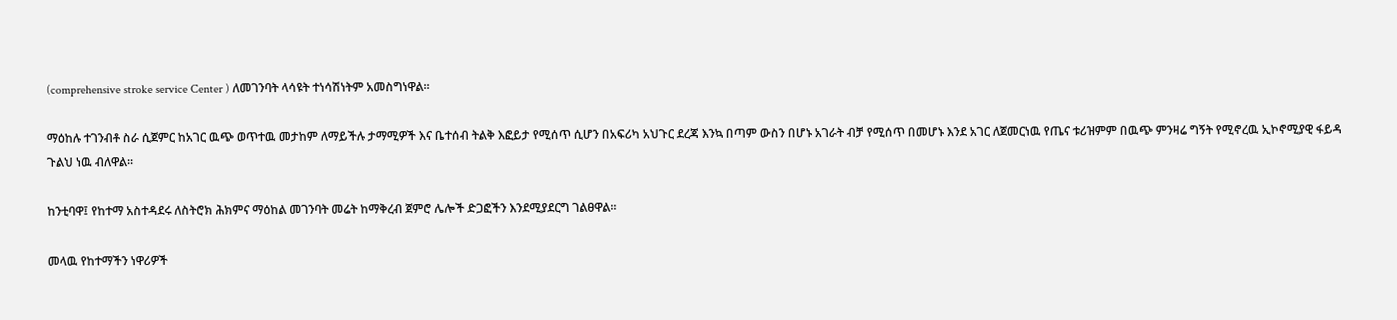(comprehensive stroke service Center ) ለመገንባት ላሳዩት ተነሳሽነትም አመስግነዋል፡፡

ማዕከሉ ተገንብቶ ስራ ሲጀምር ከአገር ዉጭ ወጥተዉ መታከም ለማይችሉ ታማሚዎች እና ቤተሰብ ትልቅ እፎይታ የሚሰጥ ሲሆን በአፍሪካ አህጉር ደረጃ እንኳ በጣም ውስን በሆኑ አገራት ብቻ የሚሰጥ በመሆኑ እንደ አገር ለጀመርነዉ የጤና ቱሪዝምም በዉጭ ምንዛሬ ግኝት የሚኖረዉ ኢኮኖሚያዊ ፋይዳ ጉልህ ነዉ ብለዋል።

ከንቲባዋ፤ የከተማ አስተዳደሩ ለስትሮክ ሕክምና ማዕከል መገንባት መሬት ከማቅረብ ጀምሮ ሌሎች ድጋፎችን እንደሚያደርግ ገልፀዋል፡፡

መላዉ የከተማችን ነዋሪዎች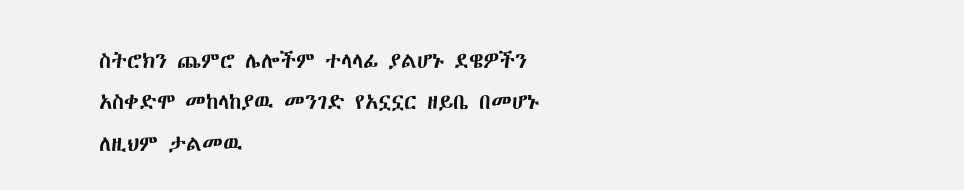ስትሮክን ጨምሮ ሌሎችም ተላላፊ ያልሆኑ ደዌዎችን አስቀድሞ መከላከያዉ መንገድ የአኗኗር ዘይቤ በመሆኑ ለዚህም ታልመዉ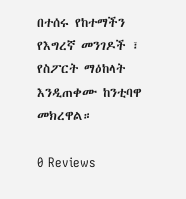በተሰሩ የከተማችን የእግረኛ መንገዶች ፣ የስፖርት ማዕከላት እንዲጠቀሙ ከንቲባዋ መክረዋል።

0 Reviews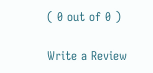( 0 out of 0 )

Write a Review